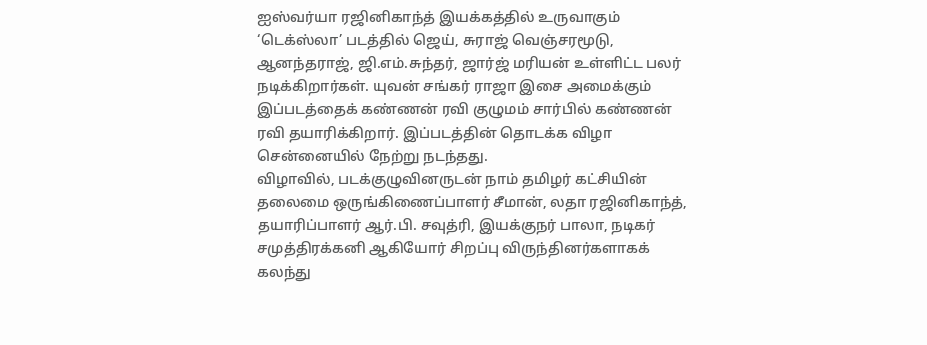ஐஸ்வர்யா ரஜினிகாந்த் இயக்கத்தில் உருவாகும் ‘டெக்ஸ்லா’ படத்தில் ஜெய், சுராஜ் வெஞ்சரமூடு, ஆனந்தராஜ், ஜி.எம்.சுந்தர், ஜார்ஜ் மரியன் உள்ளிட்ட பலர் நடிக்கிறார்கள். யுவன் சங்கர் ராஜா இசை அமைக்கும் இப்படத்தைக் கண்ணன் ரவி குழுமம் சார்பில் கண்ணன் ரவி தயாரிக்கிறார். இப்படத்தின் தொடக்க விழா சென்னையில் நேற்று நடந்தது.
விழாவில், படக்குழுவினருடன் நாம் தமிழர் கட்சியின் தலைமை ஒருங்கிணைப்பாளர் சீமான், லதா ரஜினிகாந்த், தயாரிப்பாளர் ஆர்.பி. சவுத்ரி, இயக்குநர் பாலா, நடிகர் சமுத்திரக்கனி ஆகியோர் சிறப்பு விருந்தினர்களாகக் கலந்து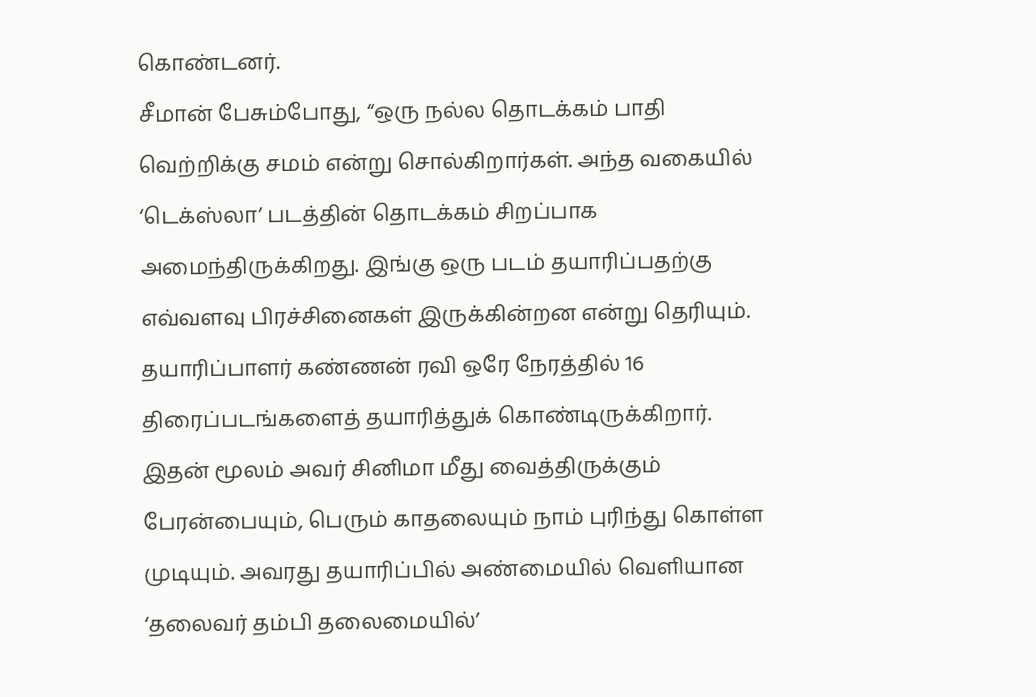கொண்டனர்.
சீமான் பேசும்போது, “ஒரு நல்ல தொடக்கம் பாதி வெற்றிக்கு சமம் என்று சொல்கிறார்கள். அந்த வகையில் ‘டெக்ஸ்லா’ படத்தின் தொடக்கம் சிறப்பாக அமைந்திருக்கிறது. இங்கு ஒரு படம் தயாரிப்பதற்கு எவ்வளவு பிரச்சினைகள் இருக்கின்றன என்று தெரியும். தயாரிப்பாளர் கண்ணன் ரவி ஒரே நேரத்தில் 16 திரைப்படங்களைத் தயாரித்துக் கொண்டிருக்கிறார். இதன் மூலம் அவர் சினிமா மீது வைத்திருக்கும் பேரன்பையும், பெரும் காதலையும் நாம் புரிந்து கொள்ள முடியும். அவரது தயாரிப்பில் அண்மையில் வெளியான ‘தலைவர் தம்பி தலைமையில்’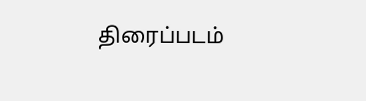திரைப்படம்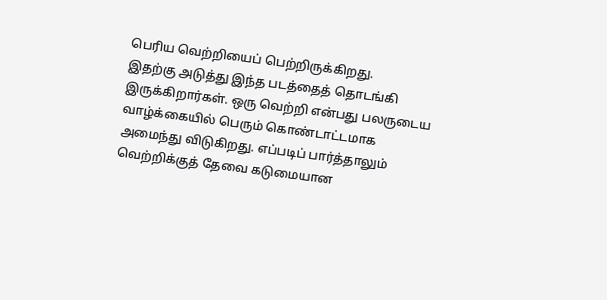பெரிய வெற்றியைப் பெற்றிருக்கிறது.
இதற்கு அடுத்து இந்த படத்தைத் தொடங்கி இருக்கிறார்கள். ஒரு வெற்றி என்பது பலருடைய வாழ்க்கையில் பெரும் கொண்டாட்டமாக அமைந்து விடுகிறது. எப்படிப் பார்த்தாலும் வெற்றிக்குத் தேவை கடுமையான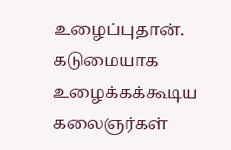உழைப்புதான். கடுமையாக உழைக்கக்கூடிய கலைஞர்கள்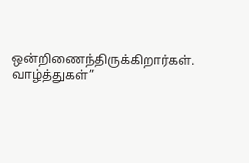ஒன்றிணைந்திருக்கிறார்கள். வாழ்த்துகள்”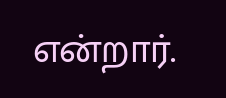என்றார்.